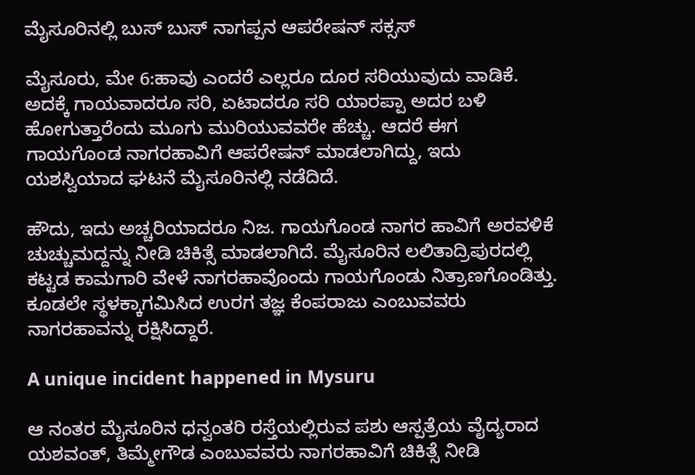ಮೈಸೂರಿನಲ್ಲಿ ಬುಸ್ ಬುಸ್ ನಾಗಪ್ಪನ ಆಪರೇಷನ್ ಸಕ್ಸಸ್

ಮೈಸೂರು, ಮೇ 6:ಹಾವು ಎಂದರೆ ಎಲ್ಲರೂ ದೂರ ಸರಿಯುವುದು ವಾಡಿಕೆ. ಅದಕ್ಕೆ ಗಾಯವಾದರೂ ಸರಿ, ಏಟಾದರೂ ಸರಿ ಯಾರಪ್ಪಾ ಅದರ ಬಳಿ ಹೋಗುತ್ತಾರೆಂದು ಮೂಗು ಮುರಿಯುವವರೇ ಹೆಚ್ಚು. ಆದರೆ ಈಗ ಗಾಯಗೊಂಡ ನಾಗರಹಾವಿಗೆ ಆಪರೇಷನ್ ಮಾಡಲಾಗಿದ್ದು, ಇದು ಯಶಸ್ವಿಯಾದ ಘಟನೆ ಮೈಸೂರಿನಲ್ಲಿ ನಡೆದಿದೆ.

ಹೌದು, ಇದು ಅಚ್ಚರಿಯಾದರೂ ನಿಜ. ಗಾಯಗೊಂಡ ನಾಗರ ಹಾವಿಗೆ ಅರವಳಿಕೆ ಚುಚ್ಚುಮದ್ದನ್ನು ನೀಡಿ ಚಿಕಿತ್ಸೆ ಮಾಡಲಾಗಿದೆ. ಮೈಸೂರಿನ ಲಲಿತಾದ್ರಿಪುರದಲ್ಲಿ ಕಟ್ಟಡ ಕಾಮಗಾರಿ ವೇಳೆ ನಾಗರಹಾವೊಂದು ಗಾಯಗೊಂಡು ನಿತ್ರಾಣಗೊಂಡಿತ್ತು. ಕೂಡಲೇ ಸ್ಥಳಕ್ಕಾಗಮಿಸಿದ ಉರಗ ತಜ್ಞ ಕೆಂಪರಾಜು ಎಂಬುವವರು ನಾಗರಹಾವನ್ನು ರಕ್ಷಿಸಿದ್ದಾರೆ.

A unique incident happened in Mysuru

ಆ ನಂತರ ಮೈಸೂರಿನ ಧನ್ವಂತರಿ ರಸ್ತೆಯಲ್ಲಿರುವ ಪಶು ಆಸ್ಪತ್ರೆಯ ವೈದ್ಯರಾದ ಯಶವಂತ್, ತಿಮ್ಮೇಗೌಡ ಎಂಬುವವರು ನಾಗರಹಾವಿಗೆ ಚಿಕಿತ್ಸೆ ನೀಡಿ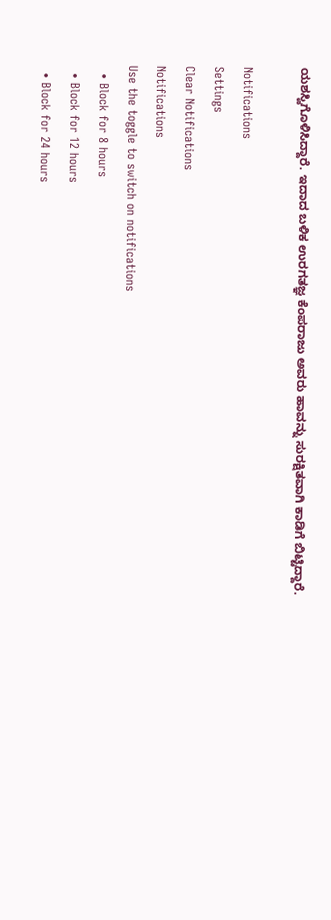ಯಶಸ್ವಿಗೊಳಿಸಿದ್ದಾರೆ. ಇದಾದ ಬಳಿಕ ಉರಗತಜ್ಞ ಕೆಂಪರಾಜು ಅವರು ಹಾವನ್ನು ಸುರಕ್ಷಿತವಾಗಿ ಕಾಡಿಗೆ ಬಿಟ್ಟಿದ್ದಾರೆ.

Notifications
Settings
Clear Notifications
Notifications
Use the toggle to switch on notifications
  • Block for 8 hours
  • Block for 12 hours
  • Block for 24 hours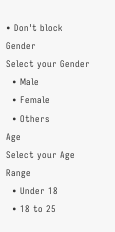• Don't block
Gender
Select your Gender
  • Male
  • Female
  • Others
Age
Select your Age Range
  • Under 18
  • 18 to 25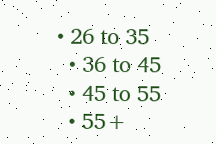• 26 to 35
  • 36 to 45
  • 45 to 55
  • 55+